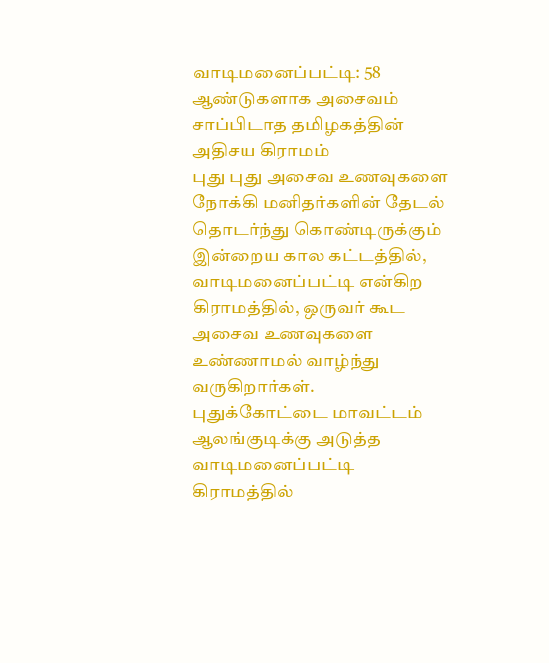வாடிமனைப்பட்டி: 58 ஆண்டுகளாக அசைவம் சாப்பிடாத தமிழகத்தின் அதிசய கிராமம்
புது புது அசைவ உணவுகளை நோக்கி மனிதர்களின் தேடல் தொடர்ந்து கொண்டிருக்கும் இன்றைய கால கட்டத்தில், வாடிமனைப்பட்டி என்கிற கிராமத்தில், ஒருவர் கூட அசைவ உணவுகளை உண்ணாமல் வாழ்ந்து வருகிறார்கள்.
புதுக்கோட்டை மாவட்டம் ஆலங்குடிக்கு அடுத்த வாடிமனைப்பட்டி கிராமத்தில்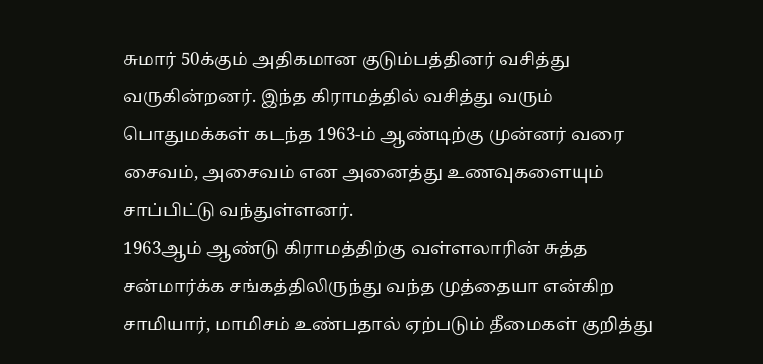சுமார் 50க்கும் அதிகமான குடும்பத்தினர் வசித்து வருகின்றனர். இந்த கிராமத்தில் வசித்து வரும் பொதுமக்கள் கடந்த 1963-ம் ஆண்டிற்கு முன்னர் வரை சைவம், அசைவம் என அனைத்து உணவுகளையும் சாப்பிட்டு வந்துள்ளனர்.
1963ஆம் ஆண்டு கிராமத்திற்கு வள்ளலாரின் சுத்த சன்மார்க்க சங்கத்திலிருந்து வந்த முத்தையா என்கிற சாமியார், மாமிசம் உண்பதால் ஏற்படும் தீமைகள் குறித்து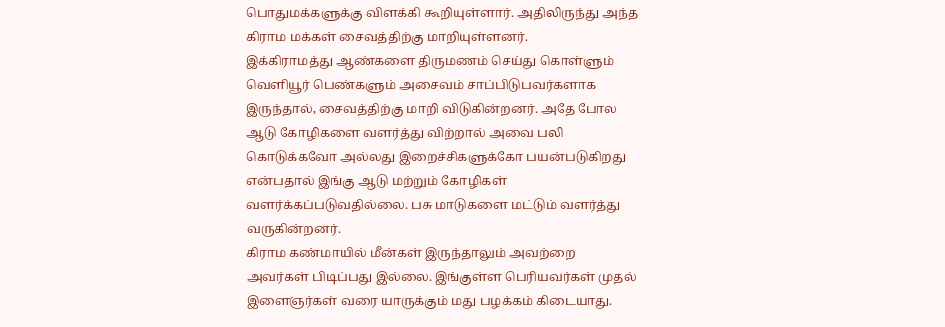பொதுமக்களுக்கு விளக்கி கூறியுள்ளார். அதிலிருந்து அந்த கிராம மக்கள் சைவத்திற்கு மாறியுள்ளனர்.
இக்கிராமத்து ஆண்களை திருமணம் செய்து கொள்ளும் வெளியூர் பெண்களும் அசைவம் சாப்பிடுபவர்களாக இருந்தால், சைவத்திற்கு மாறி விடுகின்றனர். அதே போல ஆடு கோழிகளை வளர்த்து விற்றால் அவை பலி கொடுக்கவோ அல்லது இறைச்சிகளுக்கோ பயன்படுகிறது என்பதால் இங்கு ஆடு மற்றும் கோழிகள் வளர்க்கப்படுவதில்லை. பசு மாடுகளை மட்டும் வளர்த்து வருகின்றனர்.
கிராம கண்மாயில் மீன்கள் இருந்தாலும் அவற்றை அவர்கள் பிடிப்பது இல்லை. இங்குள்ள பெரியவர்கள் முதல் இளைஞர்கள் வரை யாருக்கும் மது பழக்கம் கிடையாது.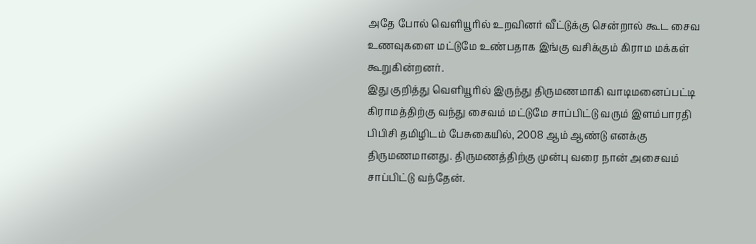அதே போல் வெளியூரில் உறவினர் வீட்டுக்கு சென்றால் கூட சைவ உணவுகளை மட்டுமே உண்பதாக இங்கு வசிக்கும் கிராம மக்கள் கூறுகின்றனர்.
இது குறித்து வெளியூரில் இருந்து திருமணமாகி வாடிமனைப்பட்டி கிராமத்திற்கு வந்து சைவம் மட்டுமே சாப்பிட்டு வரும் இளம்பாரதி பிபிசி தமிழிடம் பேசுகையில், 2008 ஆம் ஆண்டு எனக்கு திருமணமானது. திருமணத்திற்கு முன்பு வரை நான் அசைவம் சாப்பிட்டு வந்தேன்.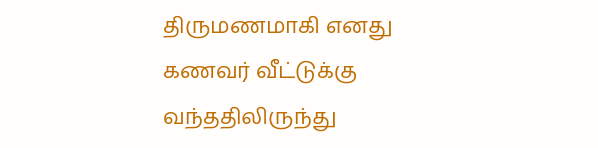திருமணமாகி எனது கணவர் வீட்டுக்கு வந்ததிலிருந்து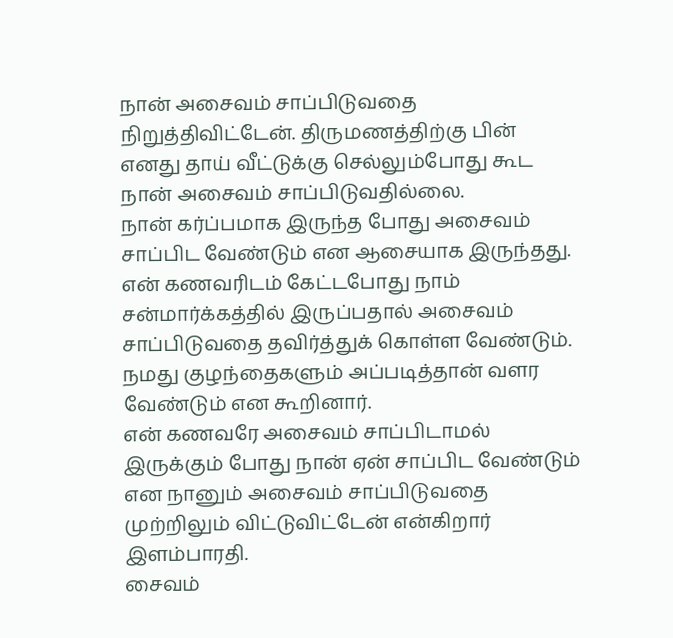நான் அசைவம் சாப்பிடுவதை நிறுத்திவிட்டேன். திருமணத்திற்கு பின் எனது தாய் வீட்டுக்கு செல்லும்போது கூட நான் அசைவம் சாப்பிடுவதில்லை.
நான் கர்ப்பமாக இருந்த போது அசைவம் சாப்பிட வேண்டும் என ஆசையாக இருந்தது. என் கணவரிடம் கேட்டபோது நாம் சன்மார்க்கத்தில் இருப்பதால் அசைவம் சாப்பிடுவதை தவிர்த்துக் கொள்ள வேண்டும். நமது குழந்தைகளும் அப்படித்தான் வளர வேண்டும் என கூறினார்.
என் கணவரே அசைவம் சாப்பிடாமல் இருக்கும் போது நான் ஏன் சாப்பிட வேண்டும் என நானும் அசைவம் சாப்பிடுவதை முற்றிலும் விட்டுவிட்டேன் என்கிறார் இளம்பாரதி.
சைவம்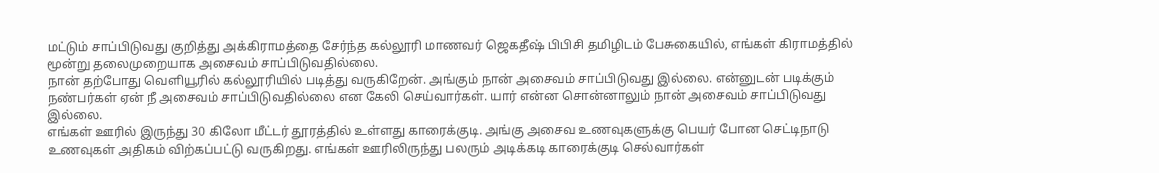மட்டும் சாப்பிடுவது குறித்து அக்கிராமத்தை சேர்ந்த கல்லூரி மாணவர் ஜெகதீஷ் பிபிசி தமிழிடம் பேசுகையில், எங்கள் கிராமத்தில் மூன்று தலைமுறையாக அசைவம் சாப்பிடுவதில்லை.
நான் தற்போது வெளியூரில் கல்லூரியில் படித்து வருகிறேன். அங்கும் நான் அசைவம் சாப்பிடுவது இல்லை. என்னுடன் படிக்கும் நண்பர்கள் ஏன் நீ அசைவம் சாப்பிடுவதில்லை என கேலி செய்வார்கள். யார் என்ன சொன்னாலும் நான் அசைவம் சாப்பிடுவது இல்லை.
எங்கள் ஊரில் இருந்து 30 கிலோ மீட்டர் தூரத்தில் உள்ளது காரைக்குடி. அங்கு அசைவ உணவுகளுக்கு பெயர் போன செட்டிநாடு உணவுகள் அதிகம் விற்கப்பட்டு வருகிறது. எங்கள் ஊரிலிருந்து பலரும் அடிக்கடி காரைக்குடி செல்வார்கள்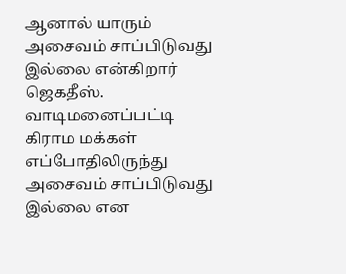ஆனால் யாரும் அசைவம் சாப்பிடுவது இல்லை என்கிறார் ஜெகதீஸ்.
வாடிமனைப்பட்டி கிராம மக்கள் எப்போதிலிருந்து அசைவம் சாப்பிடுவது இல்லை என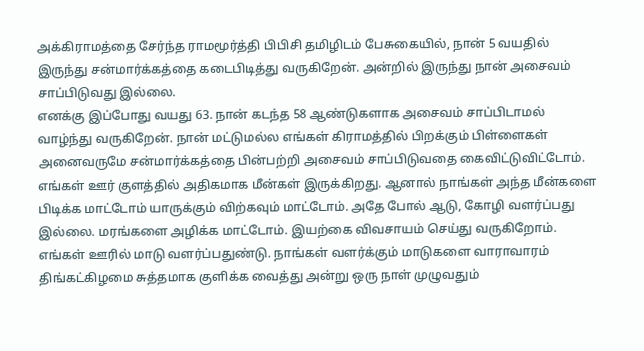அக்கிராமத்தை சேர்ந்த ராமமூர்த்தி பிபிசி தமிழிடம் பேசுகையில், நான் 5 வயதில் இருந்து சன்மார்க்கத்தை கடைபிடித்து வருகிறேன். அன்றில் இருந்து நான் அசைவம் சாப்பிடுவது இல்லை.
எனக்கு இப்போது வயது 63. நான் கடந்த 58 ஆண்டுகளாக அசைவம் சாப்பிடாமல் வாழ்ந்து வருகிறேன். நான் மட்டுமல்ல எங்கள் கிராமத்தில் பிறக்கும் பிள்ளைகள் அனைவருமே சன்மார்க்கத்தை பின்பற்றி அசைவம் சாப்பிடுவதை கைவிட்டுவிட்டோம்.
எங்கள் ஊர் குளத்தில் அதிகமாக மீன்கள் இருக்கிறது. ஆனால் நாங்கள் அந்த மீன்களை பிடிக்க மாட்டோம் யாருக்கும் விற்கவும் மாட்டோம். அதே போல் ஆடு, கோழி வளர்ப்பது இல்லை. மரங்களை அழிக்க மாட்டோம். இயற்கை விவசாயம் செய்து வருகிறோம். எங்கள் ஊரில் மாடு வளர்ப்பதுண்டு. நாங்கள் வளர்க்கும் மாடுகளை வாராவாரம் திங்கட்கிழமை சுத்தமாக குளிக்க வைத்து அன்று ஒரு நாள் முழுவதும்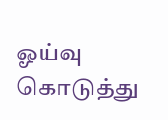ஓய்வு கொடுத்து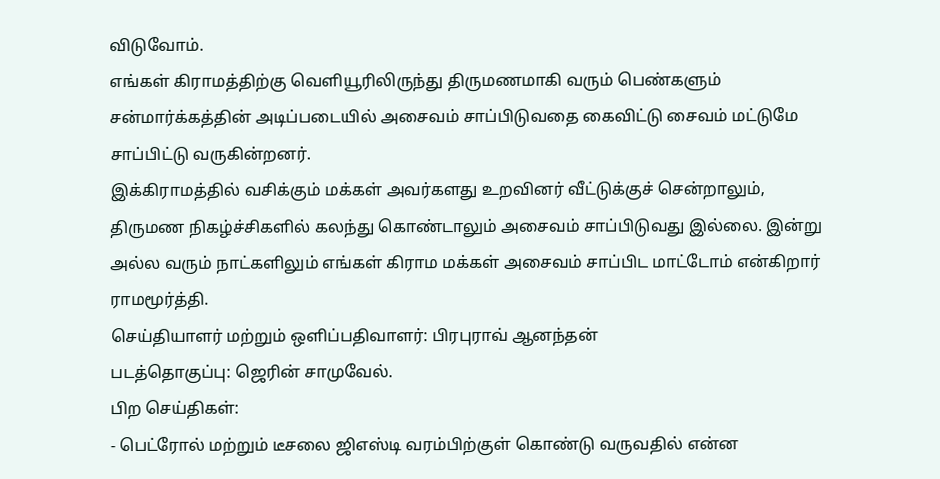விடுவோம்.
எங்கள் கிராமத்திற்கு வெளியூரிலிருந்து திருமணமாகி வரும் பெண்களும் சன்மார்க்கத்தின் அடிப்படையில் அசைவம் சாப்பிடுவதை கைவிட்டு சைவம் மட்டுமே சாப்பிட்டு வருகின்றனர்.
இக்கிராமத்தில் வசிக்கும் மக்கள் அவர்களது உறவினர் வீட்டுக்குச் சென்றாலும், திருமண நிகழ்ச்சிகளில் கலந்து கொண்டாலும் அசைவம் சாப்பிடுவது இல்லை. இன்று அல்ல வரும் நாட்களிலும் எங்கள் கிராம மக்கள் அசைவம் சாப்பிட மாட்டோம் என்கிறார் ராமமூர்த்தி.
செய்தியாளர் மற்றும் ஒளிப்பதிவாளர்: பிரபுராவ் ஆனந்தன்
படத்தொகுப்பு: ஜெரின் சாமுவேல்.
பிற செய்திகள்:
- பெட்ரோல் மற்றும் டீசலை ஜிஎஸ்டி வரம்பிற்குள் கொண்டு வருவதில் என்ன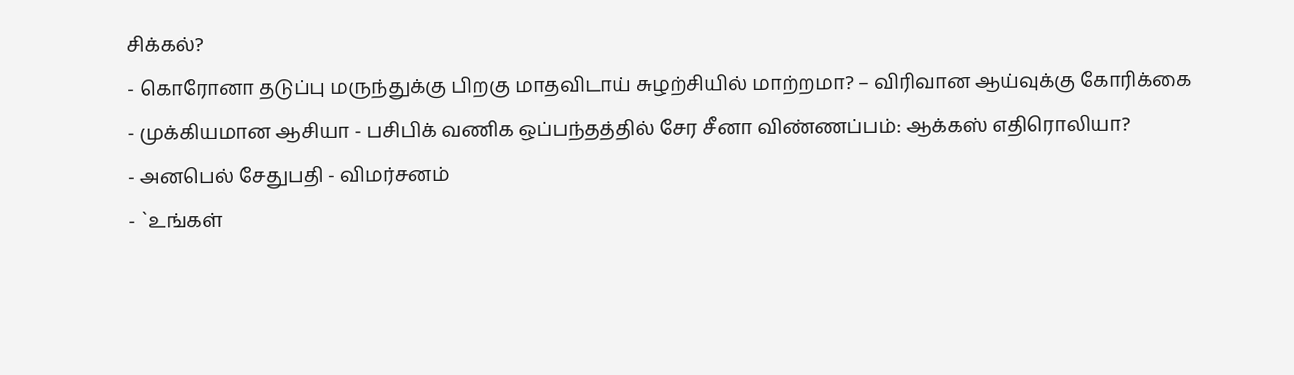சிக்கல்?
- கொரோனா தடுப்பு மருந்துக்கு பிறகு மாதவிடாய் சுழற்சியில் மாற்றமா? – விரிவான ஆய்வுக்கு கோரிக்கை
- முக்கியமான ஆசியா - பசிபிக் வணிக ஒப்பந்தத்தில் சேர சீனா விண்ணப்பம்: ஆக்கஸ் எதிரொலியா?
- அனபெல் சேதுபதி - விமர்சனம்
- `உங்கள்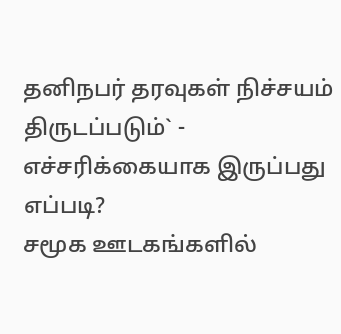தனிநபர் தரவுகள் நிச்சயம் திருடப்படும்` - எச்சரிக்கையாக இருப்பது எப்படி?
சமூக ஊடகங்களில்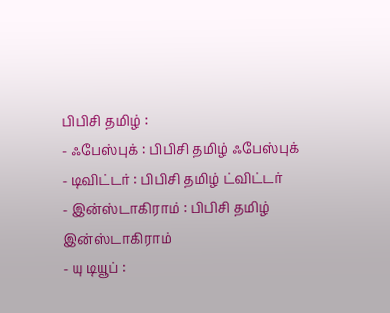பிபிசி தமிழ் :
- ஃபேஸ்புக் : பிபிசி தமிழ் ஃபேஸ்புக்
- டிவிட்டர் : பிபிசி தமிழ் ட்விட்டர்
- இன்ஸ்டாகிராம் : பிபிசி தமிழ் இன்ஸ்டாகிராம்
- யு டியூப் :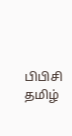பிபிசி தமிழ்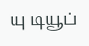யு டியூப்